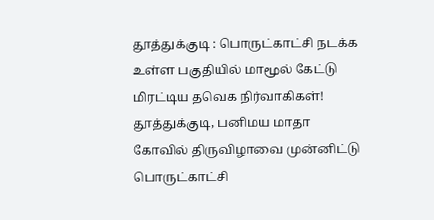தூத்துக்குடி : பொருட்காட்சி நடக்க உள்ள பகுதியில் மாமூல் கேட்டு மிரட்டிய தவெக நிர்வாகிகள்!
தூத்துக்குடி, பனிமய மாதா கோவில் திருவிழாவை முன்னிட்டு பொருட்காட்சி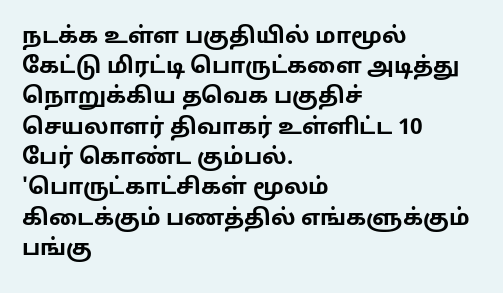நடக்க உள்ள பகுதியில் மாமூல் கேட்டு மிரட்டி பொருட்களை அடித்து நொறுக்கிய தவெக பகுதிச் செயலாளர் திவாகர் உள்ளிட்ட 10 பேர் கொண்ட கும்பல்.
'பொருட்காட்சிகள் மூலம் கிடைக்கும் பணத்தில் எங்களுக்கும் பங்கு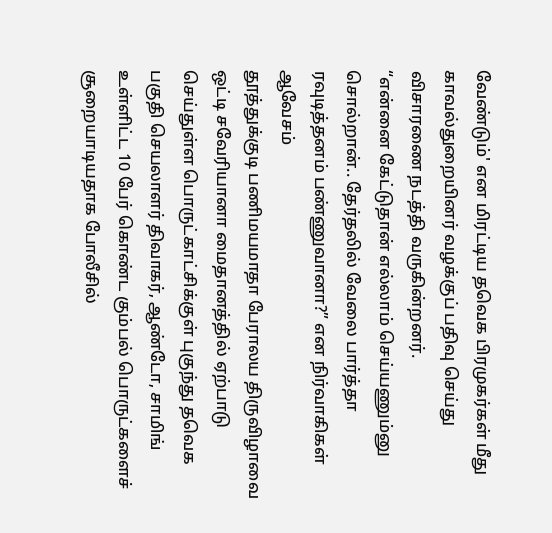வேண்டும்' என மிரட்டிய தவெக பிரமுகர்கள் மீது காவல்துறையினர் வழக்குப் பதிவு செய்து விசாரணை நடத்தி வருகின்றனர்.
“என்னை கேட்டுதான் எல்லாம் செய்யணும்னு சொல்றான்.. தேர்தலில் வேலை பார்த்தா ரவுடித்தனம் பண்ணுவானா?” என நிர்வாகிகள் ஆவேசம்
தூத்துக்குடி பணிமயமாதா பேராலய திருவிழாவை ஒட்டி சவேரியானா மைதானத்தில் ஏற்பாடு செய்துள்ள பொருட்காட்சிக்குள் புகுந்து தவெக பகுதி செயலாளர் திவாகர், ஆண்டோ, சாமிங் உள்ளிட்ட 10 பேர் கொண்ட கும்பல் பொருட்களைச் சூறையாடியதாக போலீசில்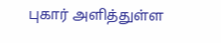புகார் அளித்துள்ள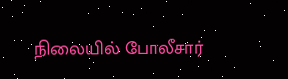நிலையில் போலீசார்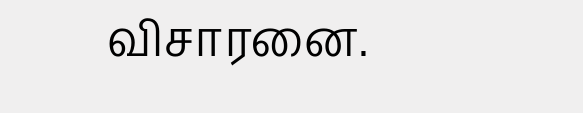விசாரனை.